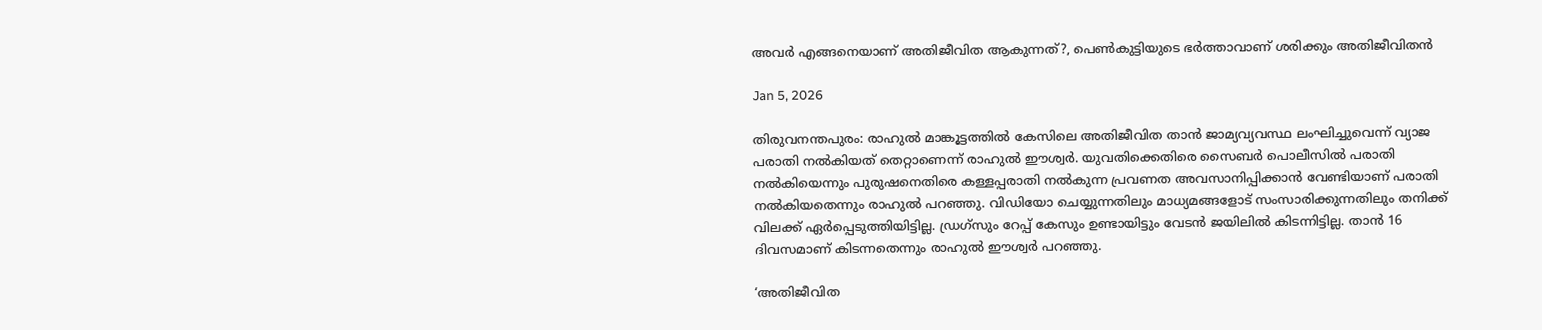അവര്‍ എങ്ങനെയാണ് അതിജീവിത ആകുന്നത്?, പെണ്‍കുട്ടിയുടെ ഭര്‍ത്താവാണ് ശരിക്കും അതിജീവിതന്‍

Jan 5, 2026

തിരുവനന്തപുരം: രാഹുല്‍ മാങ്കൂട്ടത്തില്‍ കേസിലെ അതിജീവിത താന്‍ ജാമ്യവ്യവസ്ഥ ലംഘിച്ചുവെന്ന് വ്യാജ പരാതി നല്‍കിയത് തെറ്റാണെന്ന് രാഹുല്‍ ഈശ്വര്‍. യുവതിക്കെതിരെ സൈബര്‍ പൊലീസില്‍ പരാതി നല്‍കിയെന്നും പുരുഷനെതിരെ കള്ളപ്പരാതി നല്‍കുന്ന പ്രവണത അവസാനിപ്പിക്കാന്‍ വേണ്ടിയാണ് പരാതി നല്‍കിയതെന്നും രാഹുല്‍ പറഞ്ഞു. വിഡിയോ ചെയ്യുന്നതിലും മാധ്യമങ്ങളോട് സംസാരിക്കുന്നതിലും തനിക്ക് വിലക്ക് ഏര്‍പ്പെടുത്തിയിട്ടില്ല. ഡ്രഗ്‌സും റേപ്പ് കേസും ഉണ്ടായിട്ടും വേടന്‍ ജയിലില്‍ കിടന്നിട്ടില്ല. താന്‍ 16 ദിവസമാണ് കിടന്നതെന്നും രാഹുല്‍ ഈശ്വര്‍ പറഞ്ഞു.

‘അതിജീവിത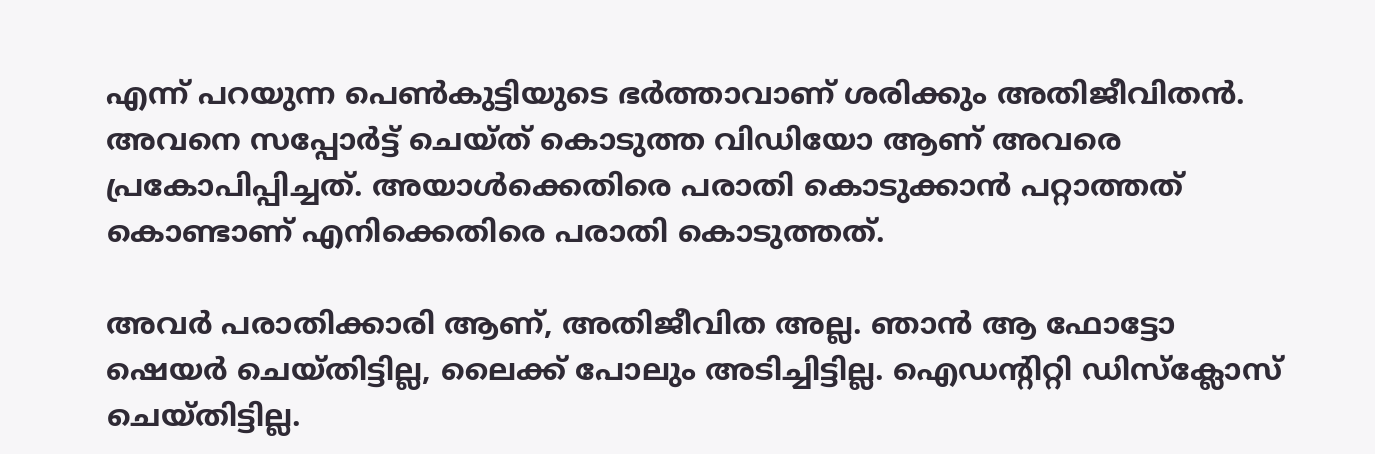എന്ന് പറയുന്ന പെണ്‍കുട്ടിയുടെ ഭര്‍ത്താവാണ് ശരിക്കും അതിജീവിതന്‍. അവനെ സപ്പോര്‍ട്ട് ചെയ്ത് കൊടുത്ത വിഡിയോ ആണ് അവരെ പ്രകോപിപ്പിച്ചത്. അയാള്‍ക്കെതിരെ പരാതി കൊടുക്കാന്‍ പറ്റാത്തത് കൊണ്ടാണ് എനിക്കെതിരെ പരാതി കൊടുത്തത്.

അവര്‍ പരാതിക്കാരി ആണ്, അതിജീവിത അല്ല. ഞാന്‍ ആ ഫോട്ടോ ഷെയര്‍ ചെയ്തിട്ടില്ല, ലൈക്ക് പോലും അടിച്ചിട്ടില്ല. ഐഡന്റിറ്റി ഡിസ്‌ക്ലോസ് ചെയ്തിട്ടില്ല.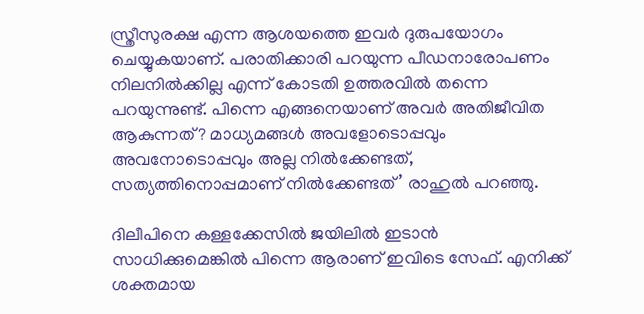സ്ത്രീസുരക്ഷ എന്ന ആശയത്തെ ഇവര്‍ ദുരുപയോഗം ചെയ്യുകയാണ്. പരാതിക്കാരി പറയുന്ന പീഡനാരോപണം നിലനില്‍ക്കില്ല എന്ന് കോടതി ഉത്തരവില്‍ തന്നെ പറയുന്നുണ്ട്. പിന്നെ എങ്ങനെയാണ് അവര്‍ അതിജീവിത ആകുന്നത്? മാധ്യമങ്ങള്‍ അവളോടൊപ്പവും അവനോടൊപ്പവും അല്ല നില്‍ക്കേണ്ടത്, സത്യത്തിനൊപ്പമാണ് നില്‍ക്കേണ്ടത്’ രാഹുല്‍ പറഞ്ഞു.

ദിലീപിനെ കള്ളക്കേസില്‍ ജയിലില്‍ ഇടാന്‍ സാധിക്കുമെങ്കില്‍ പിന്നെ ആരാണ് ഇവിടെ സേഫ്. എനിക്ക് ശക്തമായ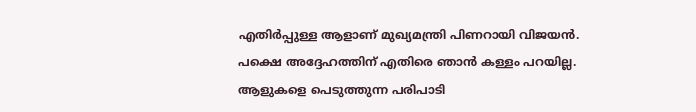എതിര്‍പ്പുള്ള ആളാണ് മുഖ്യമന്ത്രി പിണറായി വിജയന്‍. പക്ഷെ അദ്ദേഹത്തിന് എതിരെ ഞാന്‍ കള്ളം പറയില്ല. ആളുകളെ പെടുത്തുന്ന പരിപാടി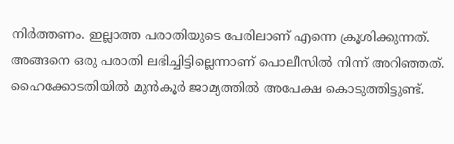നിര്‍ത്തണം. ഇല്ലാത്ത പരാതിയുടെ പേരിലാണ് എന്നെ ക്രൂശിക്കുന്നത്. അങ്ങനെ ഒരു പരാതി ലഭിച്ചിട്ടില്ലെന്നാണ് പൊലീസില്‍ നിന്ന് അറിഞ്ഞത്. ഹൈക്കോടതിയില്‍ മുന്‍കൂര്‍ ജാമ്യത്തില്‍ അപേക്ഷ കൊടുത്തിട്ടുണ്ട്.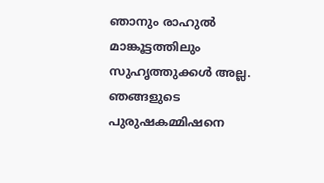ഞാനും രാഹുല്‍ മാങ്കൂട്ടത്തിലും സുഹൃത്തുക്കള്‍ അല്ല. ഞങ്ങളുടെ പുരുഷകമ്മിഷനെ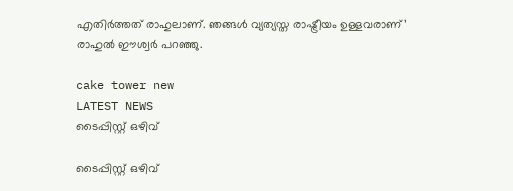എതിര്‍ത്തത് രാഹുലാണ്. ഞങ്ങള്‍ വ്യത്യസ്ത രാഷ്ട്രീയം ഉള്ളവരാണ്’ രാഹുല്‍ ഈശ്വര്‍ പറഞ്ഞു.

cake tower new
LATEST NEWS
ടൈപ്പിസ്റ്റ് ഒഴിവ്

ടൈപ്പിസ്റ്റ് ഒഴിവ്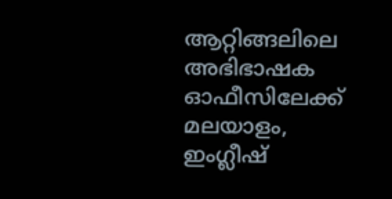ആറ്റിങ്ങലിലെ അഭിഭാഷക ഓഫീസിലേക്ക് മലയാളം, ഇംഗ്ലീഷ്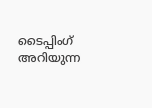ടൈപ്പിംഗ് അറിയുന്ന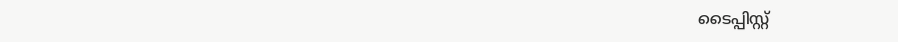ടൈപ്പിസ്റ്റ്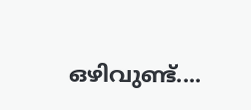ഒഴിവുണ്ട്....